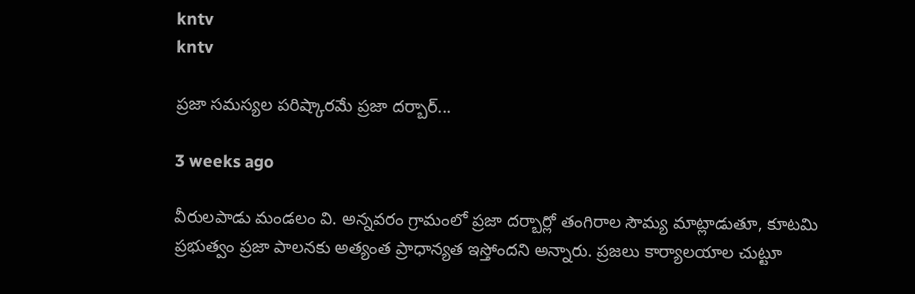kntv
kntv

ప్రజా సమస్యల పరిష్కారమే ప్రజా దర్బార్...

3 weeks ago

వీరులపాడు మండలం వి. అన్నవరం గ్రామంలో ప్రజా దర్బార్లో తంగిరాల సౌమ్య మాట్లాడుతూ, కూటమి ప్రభుత్వం ప్రజా పాలనకు అత్యంత ప్రాధాన్యత ఇస్తోందని అన్నారు. ప్రజలు కార్యాలయాల చుట్టూ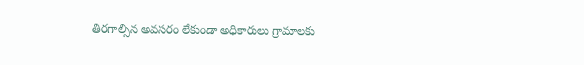తిరగాల్సిన అవసరం లేకుండా అధికారులు గ్రామాలకు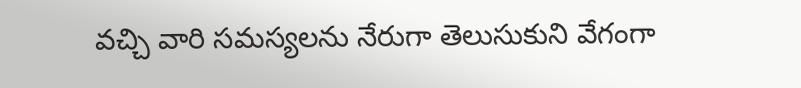వచ్చి వారి సమస్యలను నేరుగా తెలుసుకుని వేగంగా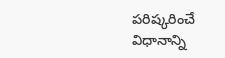పరిష్కరించే విధానాన్ని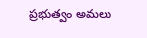ప్రభుత్వం అమలు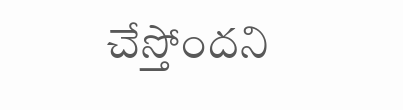చేస్తోందని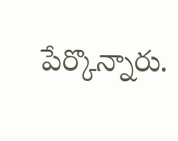పేర్కొన్నారు.